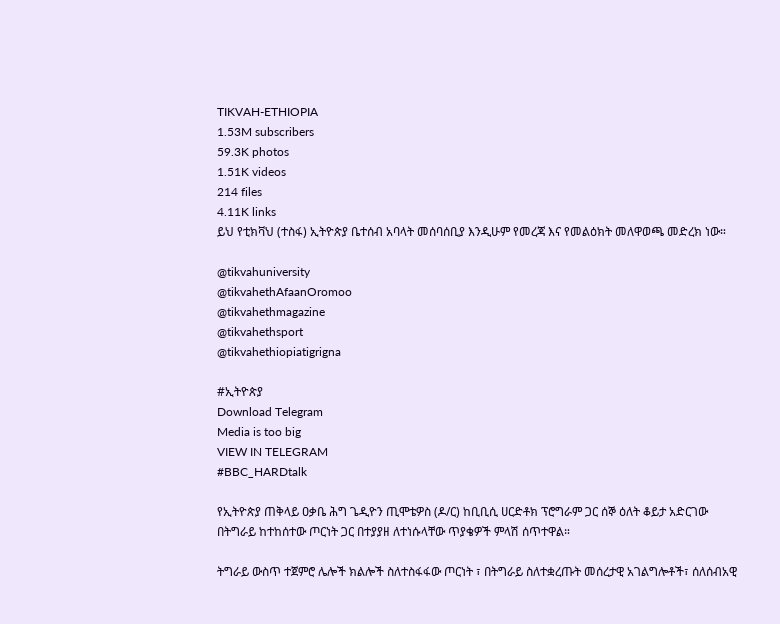TIKVAH-ETHIOPIA
1.53M subscribers
59.3K photos
1.51K videos
214 files
4.11K links
ይህ የቲክቫህ (ተስፋ) ኢትዮጵያ ቤተሰብ አባላት መሰባሰቢያ እንዲሁም የመረጃ እና የመልዕክት መለዋወጫ መድረክ ነው።

@tikvahuniversity
@tikvahethAfaanOromoo
@tikvahethmagazine
@tikvahethsport
@tikvahethiopiatigrigna

#ኢትዮጵያ
Download Telegram
Media is too big
VIEW IN TELEGRAM
#BBC_HARDtalk

የኢትዮጵያ ጠቅላይ ዐቃቤ ሕግ ጌዲዮን ጢሞቴዎስ (ዶ/ር) ከቢቢሲ ሀርድቶክ ፕሮግራም ጋር ሰኞ ዕለት ቆይታ አድርገው በትግራይ ከተከሰተው ጦርነት ጋር በተያያዘ ለተነሱላቸው ጥያቄዎች ምላሽ ሰጥተዋል።

ትግራይ ውስጥ ተጀምሮ ሌሎች ክልሎች ስለተስፋፋው ጦርነት ፣ በትግራይ ስለተቋረጡት መሰረታዊ አገልግሎቶች፣ ሰለሰብአዊ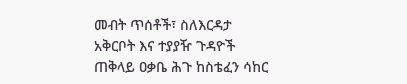መብት ጥሰቶች፣ ስለእርዳታ አቅርቦት እና ተያያዥ ጉዳዮች ጠቅላይ ዐቃቤ ሕጉ ከስቴፈን ሳከር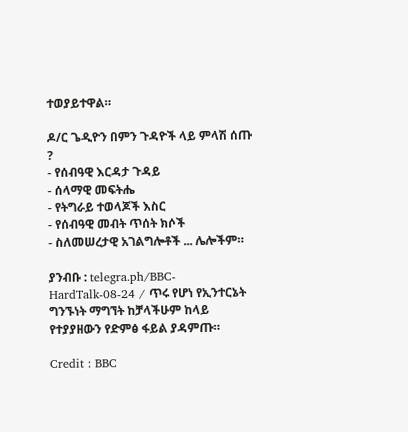ተወያይተዋል።

ዶ/ር ጌዲዮን በምን ጉዳዮች ላይ ምላሽ ሰጡ ?
- የሰብዓዊ እርዳታ ጉዳይ
- ሰላማዊ መፍትሔ
- የትግራይ ተወላጆች እስር
- የሰብዓዊ መብት ጥሰት ክሶች
- ስለመሠረታዊ አገልግሎቶች ... ሌሎችም።

ያንብቡ : telegra.ph/BBC-HardTalk-08-24 / ጥሩ የሆነ የኢንተርኔት ግንኙነት ማግኘት ከቻላችሁም ከላይ የተያያዘውን የድምፅ ፋይል ያዳምጡ።

Credit : BBC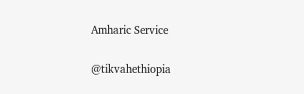Amharic Service

@tikvahethiopia